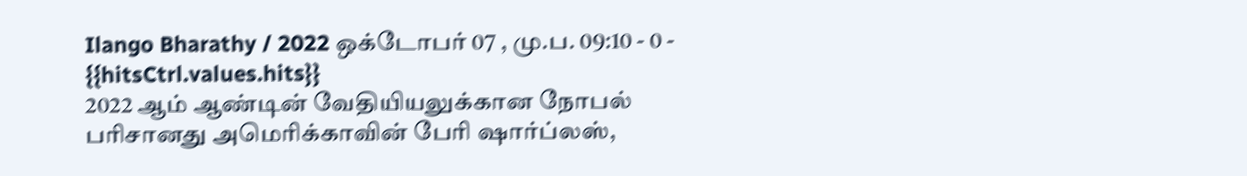Ilango Bharathy / 2022 ஒக்டோபர் 07 , மு.ப. 09:10 - 0 - {{hitsCtrl.values.hits}}
2022 ஆம் ஆண்டின் வேதியியலுக்கான நோபல் பரிசானது அமெரிக்காவின் பேரி ஷார்ப்லஸ்,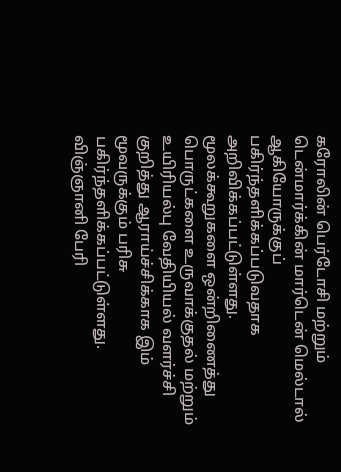கரோலின் பெர்டோசி மற்றும் டென்மார்க்கின் மார்டென் மெல்டால் ஆகியோருக்குப் பகிர்ந்தளிக்கப்படுவதாக அறிவிக்கப்பட்டுள்ளது.
மூலக்கூறுகளை ஒன்றிணைத்து பொருட்களை உருவாக்குதல் மற்றும் உயிரியல்பு வேதியியல் வளர்ச்சி குறித்து ஆராய்ச்சிக்காக இம் மூவருக்கும் பரிசு பகிர்ந்தளிக்கப்பட்டுள்ளது.
விஞ்ஞானி பேரி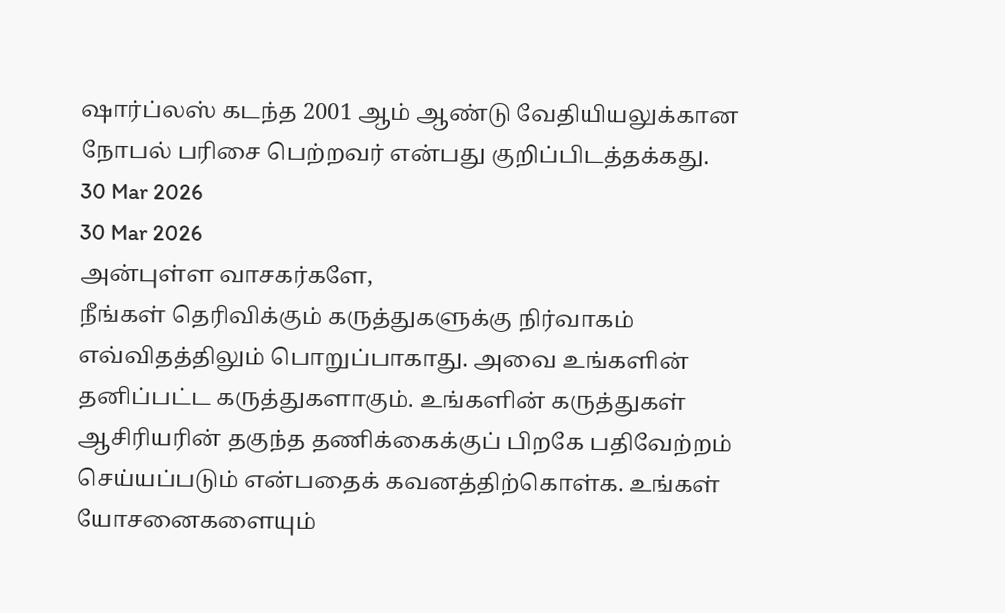ஷார்ப்லஸ் கடந்த 2001 ஆம் ஆண்டு வேதியியலுக்கான நோபல் பரிசை பெற்றவர் என்பது குறிப்பிடத்தக்கது.
30 Mar 2026
30 Mar 2026
அன்புள்ள வாசகர்களே,
நீங்கள் தெரிவிக்கும் கருத்துகளுக்கு நிர்வாகம் எவ்விதத்திலும் பொறுப்பாகாது. அவை உங்களின் தனிப்பட்ட கருத்துகளாகும். உங்களின் கருத்துகள் ஆசிரியரின் தகுந்த தணிக்கைக்குப் பிறகே பதிவேற்றம் செய்யப்படும் என்பதைக் கவனத்திற்கொள்க. உங்கள் யோசனைகளையும்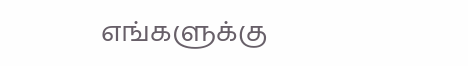எங்களுக்கு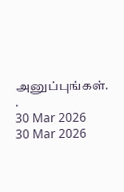அனுப்புங்கள். .
30 Mar 2026
30 Mar 2026